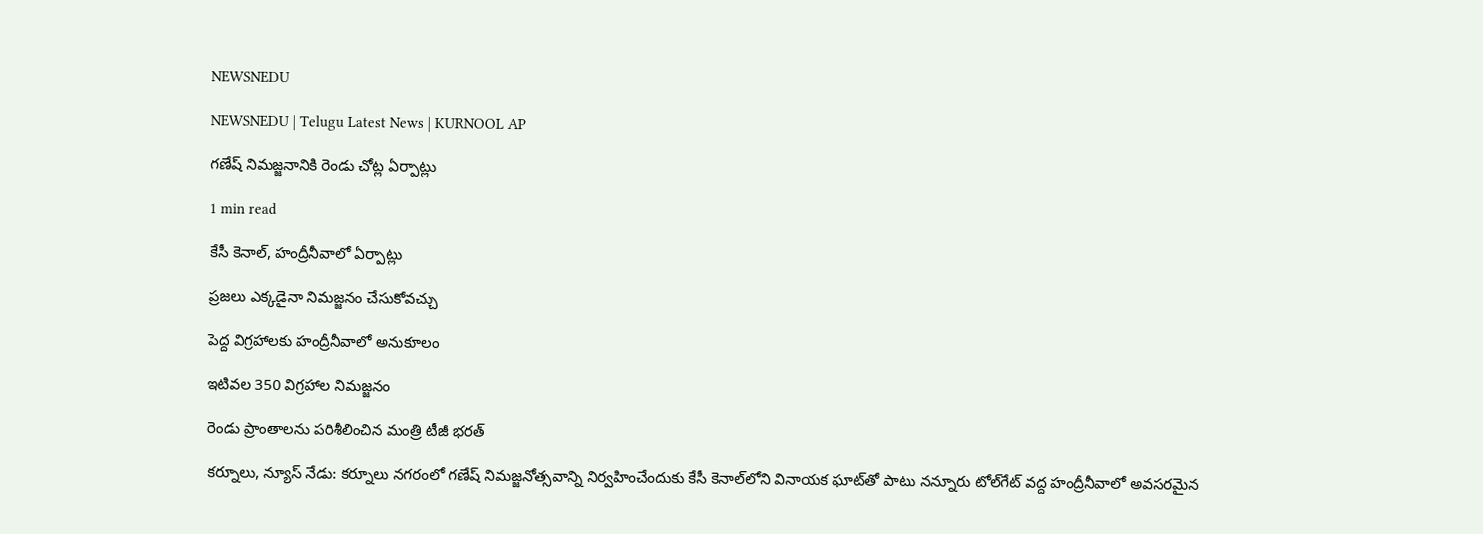NEWSNEDU

NEWSNEDU | Telugu Latest News | KURNOOL AP

గణేష్ నిమజ్జనానికి రెండు చోట్ల ఏర్పాట్లు

1 min read

కేసీ కెనాల్, హంద్రీనీవాలో ఏర్పాట్లు

ప్రజలు ఎక్కడైనా నిమజ్జనం చేసుకోవచ్చు

పెద్ద విగ్రహాలకు హంద్రీనీవాలో అనుకూలం

ఇటివల 350 విగ్రహాల నిమజ్జనం

రెండు ప్రాంతాలను పరిశీలించిన మంత్రి టీజీ భరత్

కర్నూలు, న్యూస్ నేడు: కర్నూలు నగరంలో గణేష్ నిమజ్జనోత్సవాన్ని నిర్వహించేందుకు కేసీ కెనాల్‌లోని వినాయక ఘాట్‌తో పాటు నన్నూరు టోల్‌గేట్ వద్ద హంద్రీనీవాలో అవసరమైన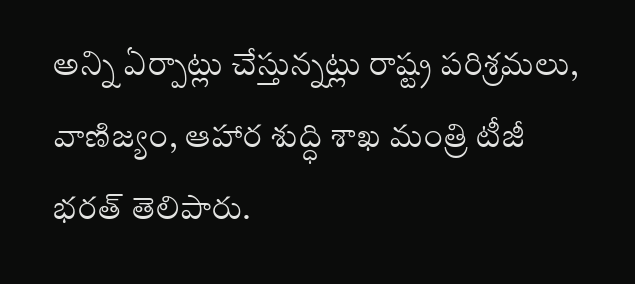అన్ని ఏర్పాట్లు చేస్తున్నట్లు రాష్ట్ర పరిశ్రమలు, వాణిజ్యం, ఆహార శుద్ధి శాఖ మంత్రి టీజీ భరత్ తెలిపారు.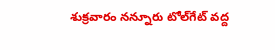శుక్రవారం నన్నూరు టోల్‌గేట్ వద్ద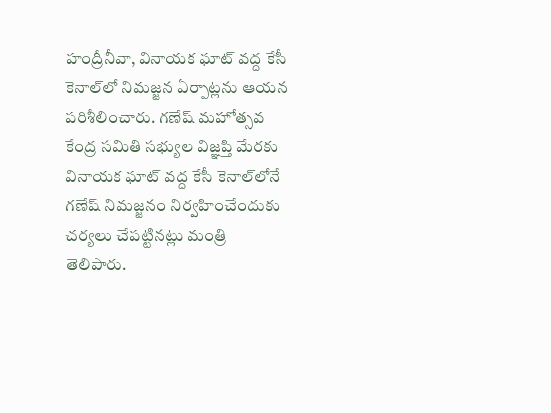హంద్రీనీవా, వినాయక ఘాట్ వద్ద కేసీ కెనాల్‌లో నిమజ్జన ఏర్పాట్లను ఆయన పరిశీలించారు. గణేష్ మహోత్సవ కేంద్ర సమితి సభ్యుల విజ్ఞప్తి మేరకు వినాయక ఘాట్ వద్ద కేసీ కెనాల్‌లోనే గణేష్ నిమజ్జనం నిర్వహించేందుకు చర్యలు చేపట్టినట్లు మంత్రి తెలిపారు.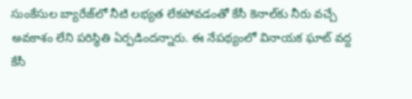సుంకేసుల బ్యారేజ్‌లో నీటి లభ్యత లేకపోవడంతో కేసీ కెనాల్‌కు నీరు వచ్చే అవకాశం లేని పరిస్థితి ఏర్పడిందన్నారు. ఈ నేపథ్యంలో వినాయక ఘాట్ వద్ద కేసీ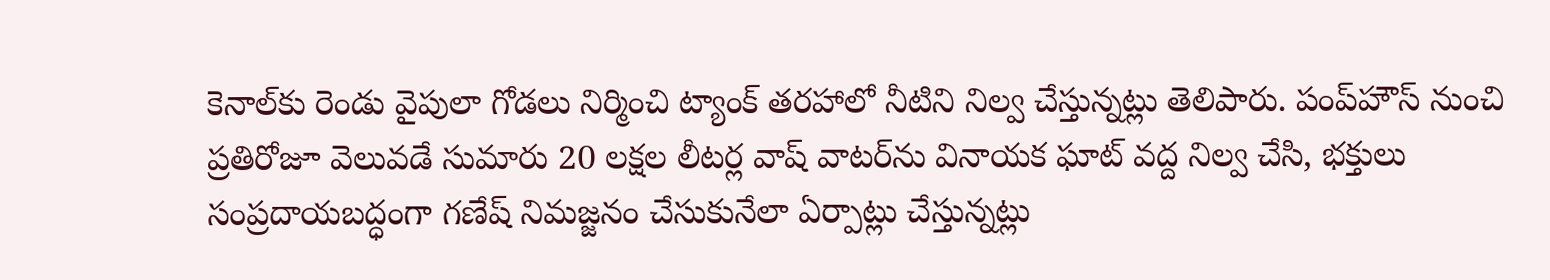కెనాల్‌కు రెండు వైపులా గోడలు నిర్మించి ట్యాంక్ తరహాలో నీటిని నిల్వ చేస్తున్నట్లు తెలిపారు. పంప్‌హౌస్ నుంచి ప్రతిరోజూ వెలువడే సుమారు 20 లక్షల లీటర్ల వాష్ వాటర్‌ను వినాయక ఘాట్ వద్ద నిల్వ చేసి, భక్తులు సంప్రదాయబద్ధంగా గణేష్ నిమజ్జనం చేసుకునేలా ఏర్పాట్లు చేస్తున్నట్లు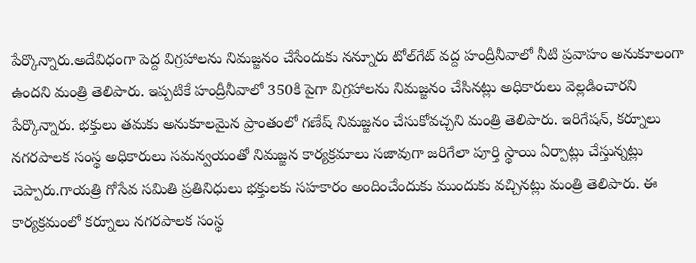పేర్కొన్నారు.అదేవిధంగా పెద్ద విగ్రహాలను నిమజ్జనం చేసేందుకు నన్నూరు టోల్‌గేట్ వద్ద హంద్రీనీవాలో నీటి ప్రవాహం అనుకూలంగా ఉందని మంత్రి తెలిపారు. ఇప్పటికే హంద్రీనీవాలో 350కి పైగా విగ్రహాలను నిమజ్జనం చేసినట్లు అధికారులు వెల్లడించారని పేర్కొన్నారు. భక్తులు తమకు అనుకూలమైన ప్రాంతంలో గణేష్ నిమజ్జనం చేసుకోవచ్చని మంత్రి తెలిపారు. ఇరిగేషన్, కర్నూలు నగరపాలక సంస్థ అధికారులు సమన్వయంతో నిమజ్జన కార్యక్రమాలు సజావుగా జరిగేలా పూర్తి స్థాయి ఏర్పాట్లు చేస్తున్నట్లు చెప్పారు.గాయత్రి గోసేవ సమితి ప్రతినిధులు భక్తులకు సహకారం అందించేందుకు ముందుకు వచ్చినట్లు మంత్రి తెలిపారు. ఈ కార్యక్రమంలో కర్నూలు నగరపాలక సంస్థ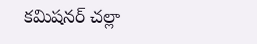కమిషనర్ చల్లా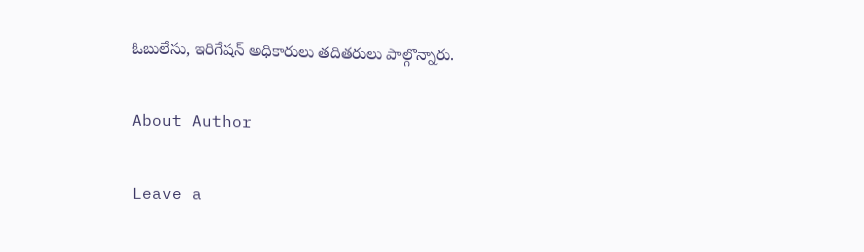ఓబులేసు, ఇరిగేషన్ అధికారులు తదితరులు పాల్గొన్నారు.

About Author

Leave a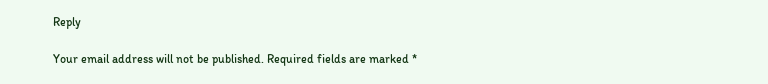Reply

Your email address will not be published. Required fields are marked *